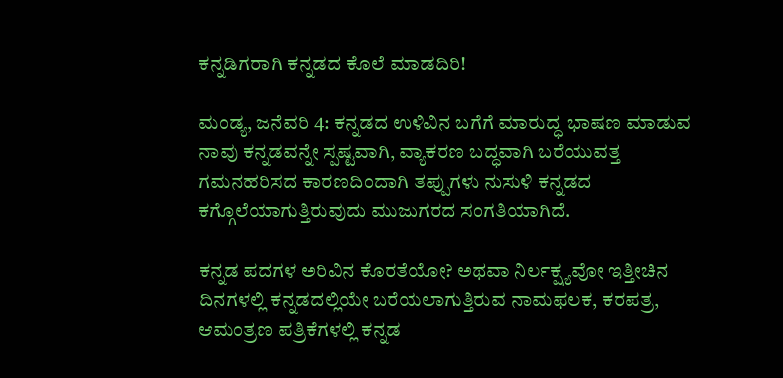ಕನ್ನಡಿಗರಾಗಿ ಕನ್ನಡದ ಕೊಲೆ ಮಾಡದಿರಿ!

ಮಂಡ್ಯ, ಜನೆವರಿ 4: ಕನ್ನಡದ ಉಳಿವಿನ ಬಗೆಗೆ ಮಾರುದ್ಧ ಭಾಷಣ ಮಾಡುವ ನಾವು ಕನ್ನಡವನ್ನೇ ಸ್ಪಷ್ಟವಾಗಿ, ವ್ಯಾಕರಣ ಬದ್ಧವಾಗಿ ಬರೆಯುವತ್ತ ಗಮನಹರಿಸದ ಕಾರಣದಿಂದಾಗಿ ತಪ್ಪುಗಳು ನುಸುಳಿ ಕನ್ನಡದ ಕಗ್ಗೊಲೆಯಾಗುತ್ತಿರುವುದು ಮುಜುಗರದ ಸಂಗತಿಯಾಗಿದೆ.

ಕನ್ನಡ ಪದಗಳ ಅರಿವಿನ ಕೊರತೆಯೋ? ಅಥವಾ ನಿರ್ಲಕ್ಷ್ಯವೋ ಇತ್ತೀಚಿನ ದಿನಗಳಲ್ಲಿ ಕನ್ನಡದಲ್ಲಿಯೇ ಬರೆಯಲಾಗುತ್ತಿರುವ ನಾಮಫಲಕ, ಕರಪತ್ರ, ಆಮಂತ್ರಣ ಪತ್ರಿಕೆಗಳಲ್ಲಿ ಕನ್ನಡ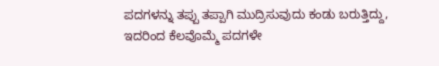ಪದಗಳನ್ನು ತಪ್ಪು ತಪ್ಪಾಗಿ ಮುದ್ರಿಸುವುದು ಕಂಡು ಬರುತ್ತಿದ್ದು, ಇದರಿಂದ ಕೆಲವೊಮ್ಮೆ ಪದಗಳೇ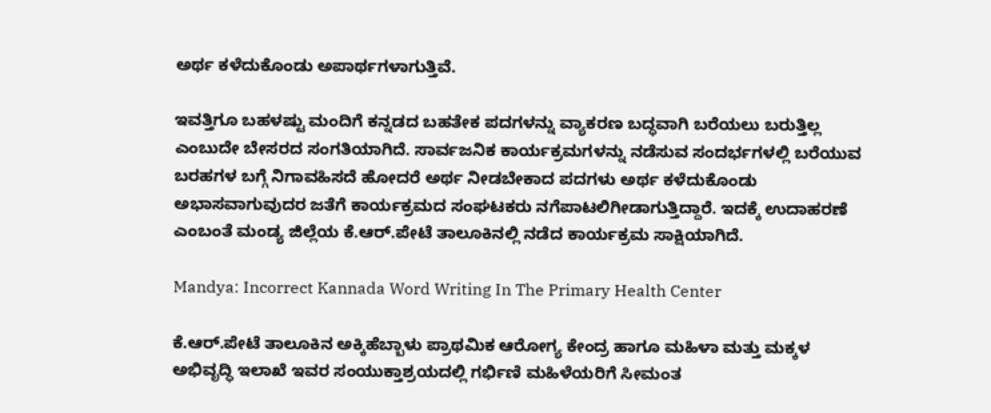ಅರ್ಥ ಕಳೆದುಕೊಂಡು ಅಪಾರ್ಥಗಳಾಗುತ್ತಿವೆ.

ಇವತ್ತಿಗೂ ಬಹಳಷ್ಟು ಮಂದಿಗೆ ಕನ್ನಡದ ಬಹತೇಕ ಪದಗಳನ್ನು ವ್ಯಾಕರಣ ಬದ್ಧವಾಗಿ ಬರೆಯಲು ಬರುತ್ತಿಲ್ಲ ಎಂಬುದೇ ಬೇಸರದ ಸಂಗತಿಯಾಗಿದೆ. ಸಾರ್ವಜನಿಕ ಕಾರ್ಯಕ್ರಮಗಳನ್ನು ನಡೆಸುವ ಸಂದರ್ಭಗಳಲ್ಲಿ ಬರೆಯುವ ಬರಹಗಳ ಬಗ್ಗೆ ನಿಗಾವಹಿಸದೆ ಹೋದರೆ ಅರ್ಥ ನೀಡಬೇಕಾದ ಪದಗಳು ಅರ್ಥ ಕಳೆದುಕೊಂಡು ಅಭಾಸವಾಗುವುದರ ಜತೆಗೆ ಕಾರ್ಯಕ್ರಮದ ಸಂಘಟಕರು ನಗೆಪಾಟಲಿಗೀಡಾಗುತ್ತಿದ್ದಾರೆ. ಇದಕ್ಕೆ ಉದಾಹರಣೆ ಎಂಬಂತೆ ಮಂಡ್ಯ ಜಿಲ್ಲೆಯ ಕೆ.ಆರ್.ಪೇಟೆ ತಾಲೂಕಿನಲ್ಲಿ ನಡೆದ ಕಾರ್ಯಕ್ರಮ ಸಾಕ್ಷಿಯಾಗಿದೆ.

Mandya: Incorrect Kannada Word Writing In The Primary Health Center

ಕೆ.ಆರ್.ಪೇಟೆ ತಾಲೂಕಿನ ಅಕ್ಕಿಹೆಬ್ಬಾಳು ಪ್ರಾಥಮಿಕ ಆರೋಗ್ಯ ಕೇಂದ್ರ ಹಾಗೂ ಮಹಿಳಾ ಮತ್ತು ಮಕ್ಕಳ ಅಭಿವೃದ್ಧಿ ಇಲಾಖೆ ಇವರ ಸಂಯುಕ್ತಾಶ್ರಯದಲ್ಲಿ ಗರ್ಭಿಣಿ ಮಹಿಳೆಯರಿಗೆ ಸೀಮಂತ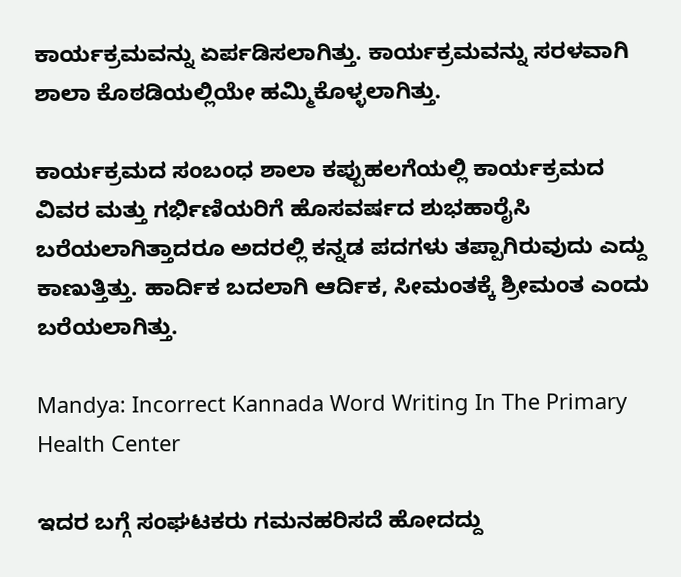ಕಾರ್ಯಕ್ರಮವನ್ನು ಏರ್ಪಡಿಸಲಾಗಿತ್ತು. ಕಾರ್ಯಕ್ರಮವನ್ನು ಸರಳವಾಗಿ ಶಾಲಾ ಕೊಠಡಿಯಲ್ಲಿಯೇ ಹಮ್ಮಿಕೊಳ್ಳಲಾಗಿತ್ತು.

ಕಾರ್ಯಕ್ರಮದ ಸಂಬಂಧ ಶಾಲಾ ಕಪ್ಪುಹಲಗೆಯಲ್ಲಿ ಕಾರ್ಯಕ್ರಮದ ವಿವರ ಮತ್ತು ಗರ್ಭಿಣಿಯರಿಗೆ ಹೊಸವರ್ಷದ ಶುಭಹಾರೈಸಿ ಬರೆಯಲಾಗಿತ್ತಾದರೂ ಅದರಲ್ಲಿ ಕನ್ನಡ ಪದಗಳು ತಪ್ಪಾಗಿರುವುದು ಎದ್ದು ಕಾಣುತ್ತಿತ್ತು. ಹಾರ್ದಿಕ ಬದಲಾಗಿ ಆರ್ದಿಕ, ಸೀಮಂತಕ್ಕೆ ಶ್ರೀಮಂತ ಎಂದು ಬರೆಯಲಾಗಿತ್ತು.

Mandya: Incorrect Kannada Word Writing In The Primary Health Center

ಇದರ ಬಗ್ಗೆ ಸಂಘಟಕರು ಗಮನಹರಿಸದೆ ಹೋದದ್ದು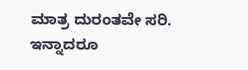ಮಾತ್ರ ದುರಂತವೇ ಸರಿ. ಇನ್ನಾದರೂ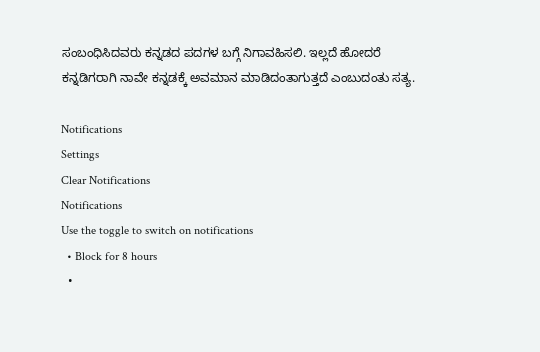ಸಂಬಂಧಿಸಿದವರು ಕನ್ನಡದ ಪದಗಳ ಬಗ್ಗೆ ನಿಗಾವಹಿಸಲಿ. ಇಲ್ಲದೆ ಹೋದರೆ ಕನ್ನಡಿಗರಾಗಿ ನಾವೇ ಕನ್ನಡಕ್ಕೆ ಅವಮಾನ ಮಾಡಿದಂತಾಗುತ್ತದೆ ಎಂಬುದಂತು ಸತ್ಯ.

Notifications
Settings
Clear Notifications
Notifications
Use the toggle to switch on notifications
  • Block for 8 hours
  •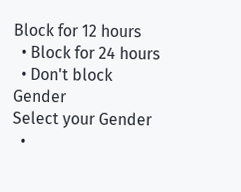Block for 12 hours
  • Block for 24 hours
  • Don't block
Gender
Select your Gender
  •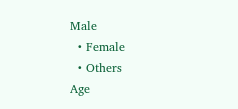Male
  • Female
  • Others
Age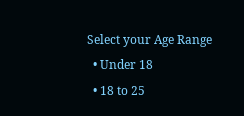Select your Age Range
  • Under 18
  • 18 to 25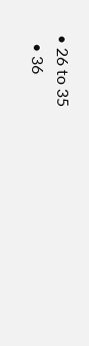• 26 to 35
  • 36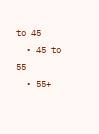to 45
  • 45 to 55
  • 55+